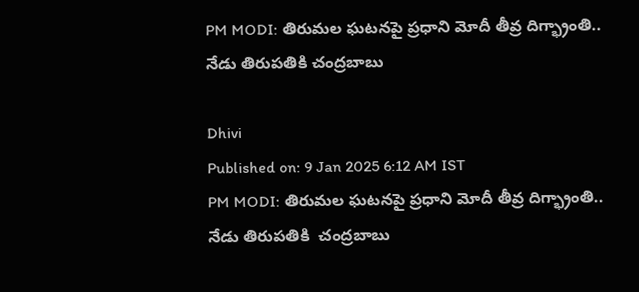PM MODI: తిరుమల ఘటనపై ప్రధాని మోదీ తీవ్ర దిగ్భ్రాంతి.. నేడు తిరుపతికి చంద్రబాబు

Dhivi
Published on: 9 Jan 2025 6:12 AM IST
PM MODI: తిరుమల ఘటనపై ప్రధాని మోదీ తీవ్ర దిగ్భ్రాంతి.. నేడు తిరుపతికి  చంద్రబాబు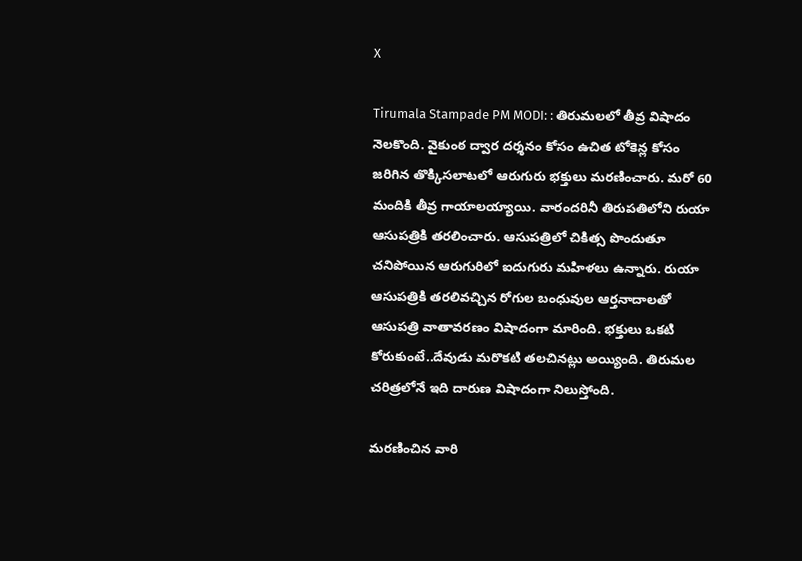X

Tirumala Stampade PM MODI: : తిరుమలలో తీవ్ర విషాదం నెలకొంది. వైకుంఠ ద్వార దర్శనం కోసం ఉచిత టోకెన్ల కోసం జరిగిన తొక్కిసలాటలో ఆరుగురు భక్తులు మరణించారు. మరో 60 మందికి తీవ్ర గాయాలయ్యాయి. వారందరినీ తిరుపతిలోని రుయా ఆసుపత్రికి తరలించారు. ఆసుపత్రిలో చికిత్స పొందుతూ చనిపోయిన ఆరుగురిలో ఐదుగురు మహిళలు ఉన్నారు. రుయా ఆసుపత్రికి తరలివచ్చిన రోగుల బంధువుల ఆర్తనాదాలతో ఆసుపత్రి వాతావరణం విషాదంగా మారింది. భక్తులు ఒకటి కోరుకుంటే..దేవుడు మరొకటి తలచినట్లు అయ్యింది. తిరుమల చరిత్రలోనే ఇది దారుణ విషాదంగా నిలుస్తోంది.

మరణించిన వారి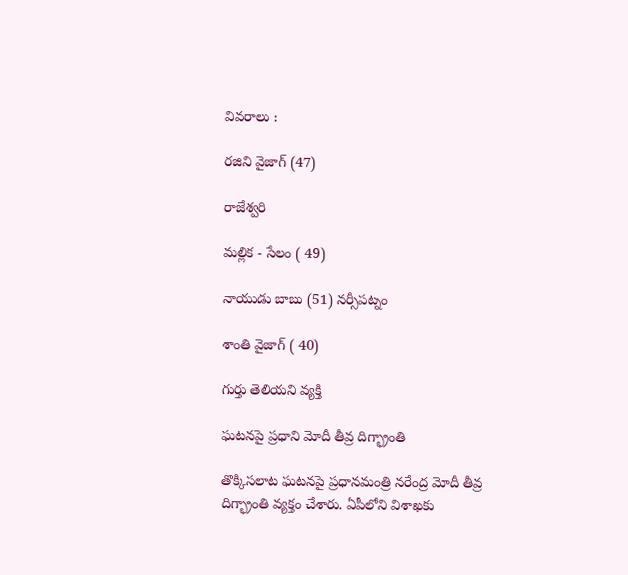వివరాలు :

రజిని వైజాగ్ (47)

రాజేశ్వరి

మల్లిక - సేలం ( 49)

నాయుడు బాబు (51) నర్సీపట్నం

శాంతి వైజాగ్ ( 40)

గుర్తు తెలియని వ్యక్తి

ఘటనపై ప్రధాని మోదీ తీవ్ర దిగ్భ్రాంతి

తొక్కిసలాట ఘటనపై ప్రధానమంత్రి నరేంద్ర మోదీ తీవ్ర దిగ్భ్రాంతి వ్యక్తం చేశారు. ఏపీలోని విశాఖకు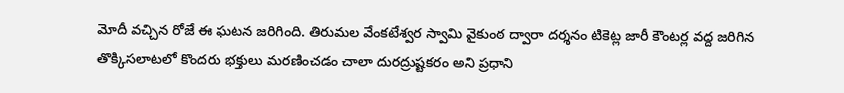మోదీ వచ్చిన రోజే ఈ ఘటన జరిగింది. తిరుమల వేంకటేశ్వర స్వామి వైకుంఠ ద్వారా దర్శనం టికెట్ల జారీ కౌంటర్ల వద్ద జరిగిన తొక్కిసలాటలో కొందరు భక్తులు మరణించడం చాలా దురద్రుష్టకరం అని ప్రధాని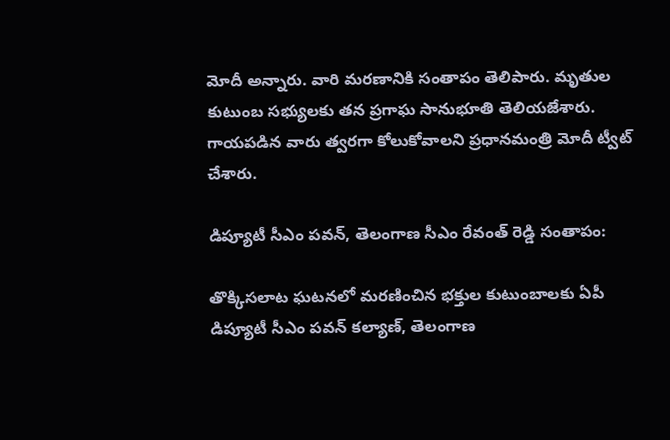మోదీ అన్నారు. వారి మరణానికి సంతాపం తెలిపారు. మృతుల కుటుంబ సభ్యులకు తన ప్రగాఘ సానుభూతి తెలియజేశారు. గాయపడిన వారు త్వరగా కోలుకోవాలని ప్రధానమంత్రి మోదీ ట్వీట్ చేశారు.

డిప్యూటీ సీఎం పవన్, తెలంగాణ సీఎం రేవంత్ రెడ్డి సంతాపం:

తొక్కిసలాట ఘటనలో మరణించిన భక్తుల కుటుంబాలకు ఏపీ డిప్యూటీ సీఎం పవన్ కల్యాణ్, తెలంగాణ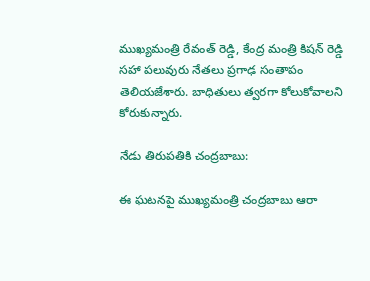ముఖ్యమంత్రి రేవంత్ రెడ్డి, కేంద్ర మంత్రి కిషన్ రెడ్డి సహా పలువురు నేతలు ప్రగాఢ సంతాపం తెలియజేశారు. బాధితులు త్వరగా కోలుకోవాలని కోరుకున్నారు.

నేడు తిరుపతికి చంద్రబాబు:

ఈ ఘటనపై ముఖ్యమంత్రి చంద్రబాబు ఆరా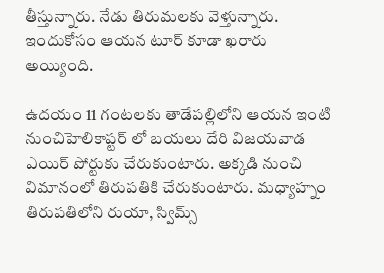తీస్తున్నారు. నేడు తిరుమలకు వెళ్తున్నారు. ఇందుకోసం ఆయన టూర్ కూడా ఖరారు అయ్యింది.

ఉదయం 11 గంటలకు తాడేపల్లిలోని ఆయన ఇంటి నుంచిహెలికాప్టర్ లో బయలు దేరి విజయవాడ ఎయిర్ పోర్టుకు చేరుకుంటారు. అక్కడి నుంచి విమానంలో తిరుపతికి చేరుకుంటారు. మధ్యాహ్నం తిరుపతిలోని రుయా, స్విమ్స్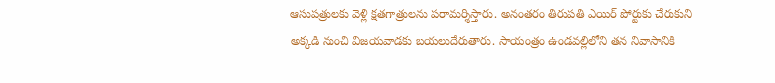ఆసుపత్రులకు వెళ్లి క్షతగాత్రులను పరామర్శిస్తారు. అనంతరం తిరుపతి ఎయిర్ పోర్టుకు చేరుకుని అక్కడి నుంచి విజయవాడకు బయలుదేరుతారు. సాయంత్రం ఉండవల్లిలోని తన నివాసానికి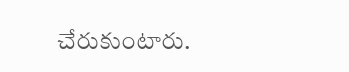చేరుకుంటారు.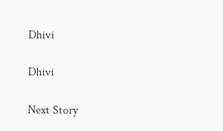Dhivi

Dhivi

Next Story